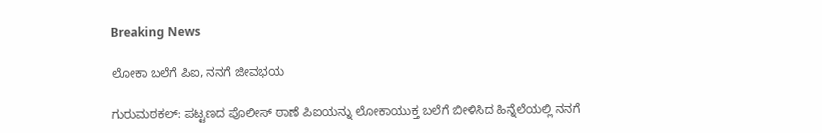Breaking News

ಲೋಕಾ ಬಲೆಗೆ ಪಿಐ, ನನಗೆ ಜೀವಭಯ

ಗುರುಮಠಕಲ್: ಪಟ್ಟಣದ ಪೊಲೀಸ್ ಠಾಣೆ ಪಿಐಯನ್ನು ಲೋಕಾಯುಕ್ತ ಬಲೆಗೆ ಬೀಳಿಸಿದ ಹಿನ್ನೆಲೆಯಲ್ಲಿ ನನಗೆ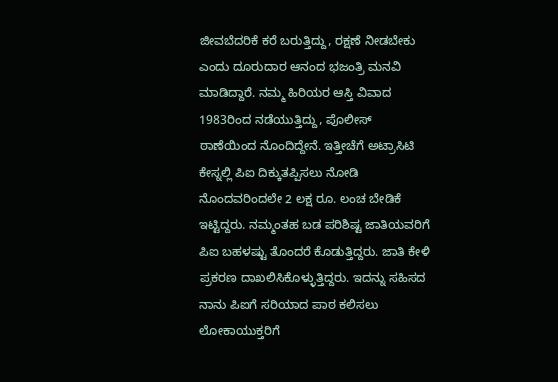ಜೀವಬೆದರಿಕೆ ಕರೆ ಬರುತ್ತಿದ್ದು, ರಕ್ಷಣೆ ನೀಡಬೇಕು ಎಂದು ದೂರುದಾರ ಆನಂದ ಭಜಂತ್ರಿ ಮನವಿ ಮಾಡಿದ್ದಾರೆ. ನಮ್ಮ ಹಿರಿಯರ ಆಸ್ತಿ ವಿವಾದ 1983ರಿಂದ ನಡೆಯುತ್ತಿದ್ದು, ಪೊಲೀಸ್ ಠಾಣೆಯಿಂದ ನೊಂದಿದ್ದೇನೆ. ಇತ್ತೀಚೆಗೆ ಅಟ್ರಾಸಿಟಿ ಕೇಸ್ನಲ್ಲಿ ಪಿಐ ದಿಕ್ಕುತಪ್ಪಿಸಲು ನೋಡಿ ನೊಂದವರಿಂದಲೇ 2 ಲಕ್ಷ ರೂ. ಲಂಚ ಬೇಡಿಕೆ ಇಟ್ಟಿದ್ದರು. ನಮ್ಮಂತಹ ಬಡ ಪರಿಶಿಷ್ಟ ಜಾತಿಯವರಿಗೆ ಪಿಐ ಬಹಳಷ್ಟು ತೊಂದರೆ ಕೊಡುತ್ತಿದ್ದರು. ಜಾತಿ ಕೇಳಿ ಪ್ರಕರಣ ದಾಖಲಿಸಿಕೊಳ್ಳುತ್ತಿದ್ದರು. ಇದನ್ನು ಸಹಿಸದ ನಾನು ಪಿಐಗೆ ಸರಿಯಾದ ಪಾಠ ಕಲಿಸಲು ಲೋಕಾಯುಕ್ತರಿಗೆ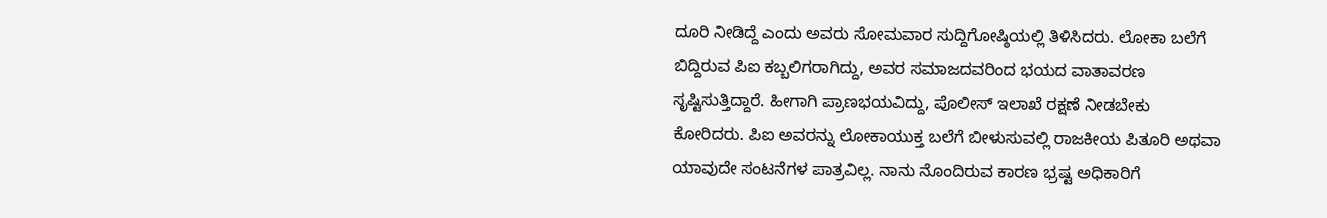ದೂರಿ ನೀಡಿದ್ದೆ ಎಂದು ಅವರು ಸೋಮವಾರ ಸುದ್ದಿಗೋಷ್ಠಿಯಲ್ಲಿ ತಿಳಿಸಿದರು. ಲೋಕಾ ಬಲೆಗೆ ಬಿದ್ದಿರುವ ಪಿಐ ಕಬ್ಬಲಿಗರಾಗಿದ್ದು, ಅವರ ಸಮಾಜದವರಿಂದ ಭಯದ ವಾತಾವರಣ ಸೃಷ್ಟಿಸುತ್ತಿದ್ದಾರೆ. ಹೀಗಾಗಿ ಪ್ರಾಣಭಯವಿದ್ದು, ಪೊಲೀಸ್ ಇಲಾಖೆ ರಕ್ಷಣೆ ನೀಡಬೇಕು ಕೋರಿದರು. ಪಿಐ ಅವರನ್ನು ಲೋಕಾಯುಕ್ತ ಬಲೆಗೆ ಬೀಳುಸುವಲ್ಲಿ ರಾಜಕೀಯ ಪಿತೂರಿ ಅಥವಾ ಯಾವುದೇ ಸಂಟನೆಗಳ ಪಾತ್ರವಿಲ್ಲ. ನಾನು ನೊಂದಿರುವ ಕಾರಣ ಭ್ರಷ್ಟ ಅಧಿಕಾರಿಗೆ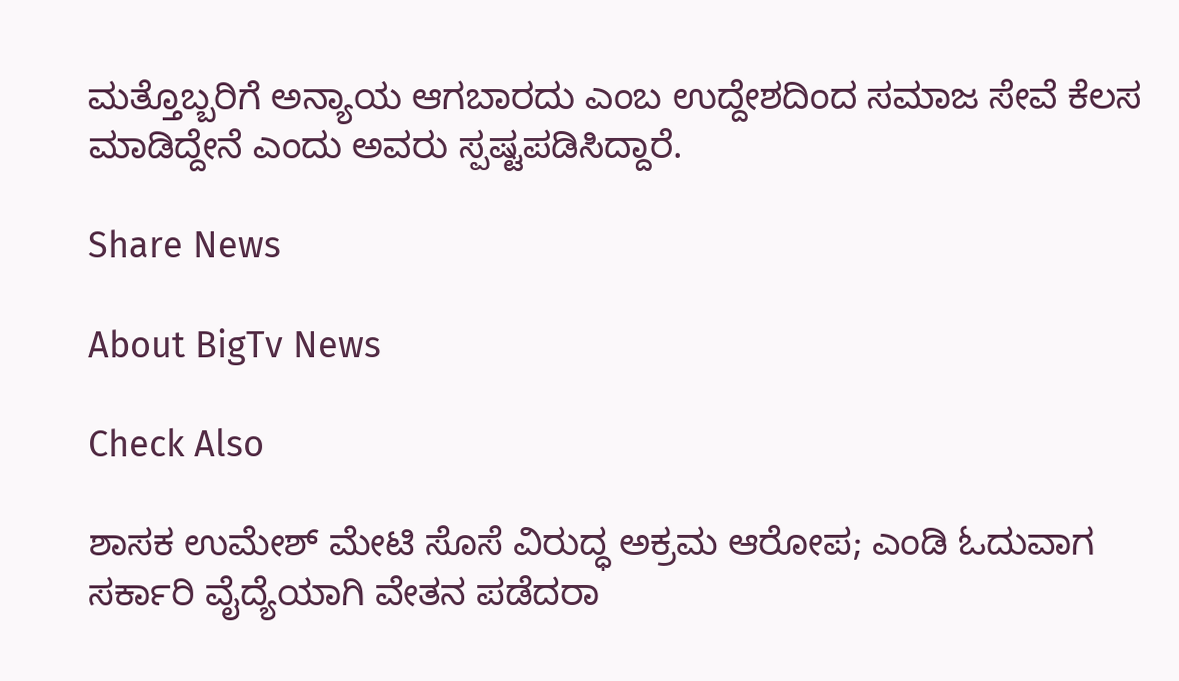ಮತ್ತೊಬ್ಬರಿಗೆ ಅನ್ಯಾಯ ಆಗಬಾರದು ಎಂಬ ಉದ್ದೇಶದಿಂದ ಸಮಾಜ ಸೇವೆ ಕೆಲಸ ಮಾಡಿದ್ದೇನೆ ಎಂದು ಅವರು ಸ್ಪಷ್ಟಪಡಿಸಿದ್ದಾರೆ.

Share News

About BigTv News

Check Also

ಶಾಸಕ ಉಮೇಶ್ ಮೇಟಿ ಸೊಸೆ ವಿರುದ್ಧ ಅಕ್ರಮ ಆರೋಪ; ಎಂಡಿ ಓದುವಾಗ ಸರ್ಕಾರಿ ವೈದ್ಯೆಯಾಗಿ ವೇತನ ಪಡೆದರಾ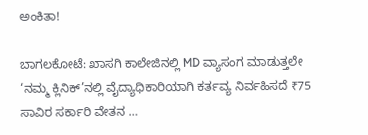ಅಂಕಿತಾ!

ಬಾಗಲಕೋಟೆ: ಖಾಸಗಿ ಕಾಲೇಜಿನಲ್ಲಿ MD ವ್ಯಾಸಂಗ ಮಾಡುತ್ತಲೇ ‘ನಮ್ಮ ಕ್ಲಿನಿಕ್’ನಲ್ಲಿ ವೈದ್ಯಾಧಿಕಾರಿಯಾಗಿ ಕರ್ತವ್ಯ ನಿರ್ವಹಿಸದೆ ₹75 ಸಾವಿರ ಸರ್ಕಾರಿ ವೇತನ …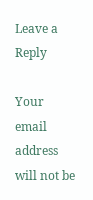Leave a Reply

Your email address will not be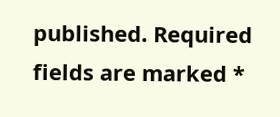published. Required fields are marked *